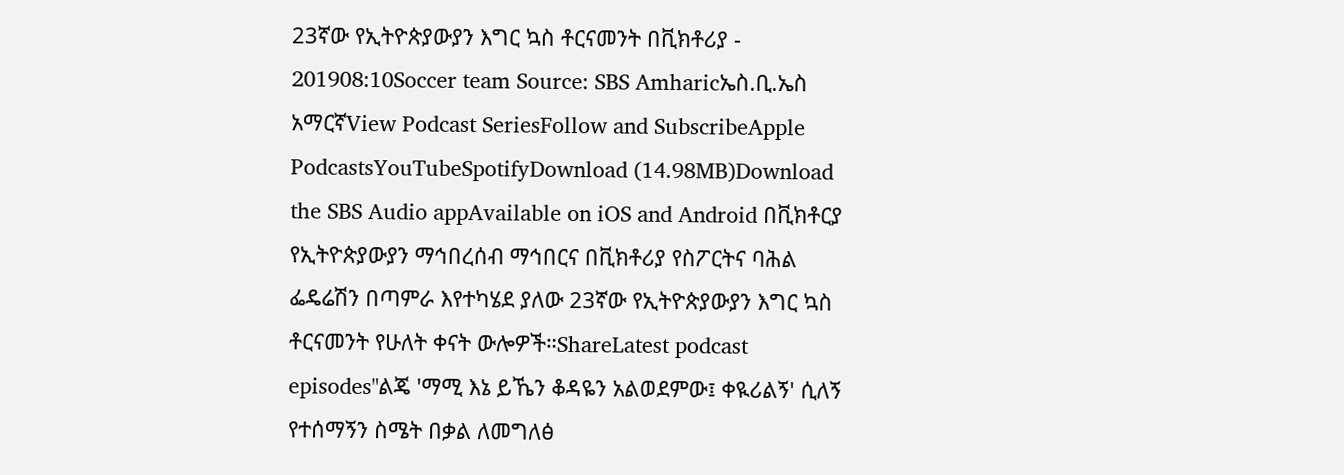23ኛው የኢትዮጵያውያን እግር ኳስ ቶርናመንት በቪክቶሪያ - 201908:10Soccer team Source: SBS Amharicኤስ.ቢ.ኤስ አማርኛView Podcast SeriesFollow and SubscribeApple PodcastsYouTubeSpotifyDownload (14.98MB)Download the SBS Audio appAvailable on iOS and Android በቪክቶርያ የኢትዮጵያውያን ማኅበረሰብ ማኅበርና በቪክቶሪያ የስፖርትና ባሕል ፌዴሬሽን በጣምራ እየተካሄደ ያለው 23ኛው የኢትዮጵያውያን እግር ኳስ ቶርናመንት የሁለት ቀናት ውሎዎች።ShareLatest podcast episodes"ልጄ 'ማሚ እኔ ይኼን ቆዳዬን አልወደምው፤ ቀዪሪልኝ' ሲለኝ የተሰማኝን ስሜት በቃል ለመግለፅ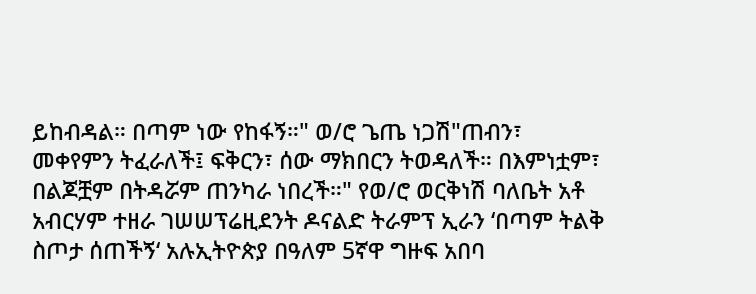ይከብዳል። በጣም ነው የከፋኝ።" ወ/ሮ ጌጤ ነጋሽ"ጠብን፣ መቀየምን ትፈራለች፤ ፍቅርን፣ ሰው ማክበርን ትወዳለች። በእምነቷም፣ በልጆቿም በትዳሯም ጠንካራ ነበረች።" የወ/ሮ ወርቅነሽ ባለቤት አቶ አብርሃም ተዘራ ገሠሠፕሬዚደንት ዶናልድ ትራምፕ ኢራን ‘በጣም ትልቅ ስጦታ ሰጠችኝ‘ አሉኢትዮጵያ በዓለም 5ኛዋ ግዙፍ አበባ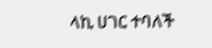ላኪ ሀገር ተባለች